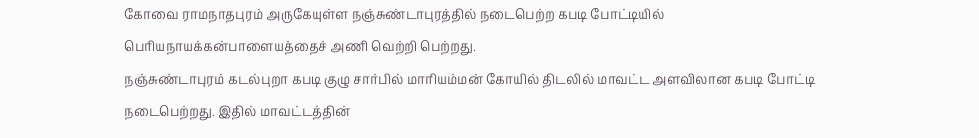கோவை ராமநாதபுரம் அருகேயுள்ள நஞ்சுண்டாபுரத்தில் நடைபெற்ற கபடி போட்டியில் பெரியநாயக்கன்பாளையத்தைச் அணி வெற்றி பெற்றது.
நஞ்சுண்டாபுரம் கடல்புறா கபடி குழு சார்பில் மாரியம்மன் கோயில் திடலில் மாவட்ட அளவிலான கபடி போட்டி நடைபெற்றது. இதில் மாவட்டத்தின்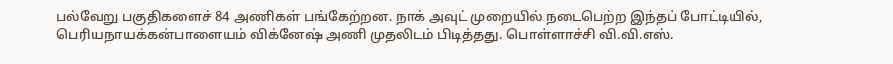பல்வேறு பகுதிகளைச் 84 அணிகள் பங்கேற்றன. நாக் அவுட் முறையில் நடைபெற்ற இந்தப் போட்டியில், பெரியநாயக்கன்பாளையம் விக்னேஷ் அணி முதலிடம் பிடித்தது. பொள்ளாச்சி வி.வி.எஸ்.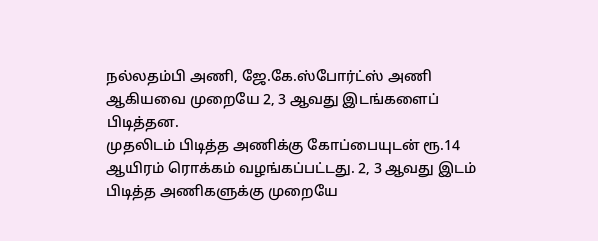நல்லதம்பி அணி, ஜே.கே.ஸ்போர்ட்ஸ் அணி ஆகியவை முறையே 2, 3 ஆவது இடங்களைப் பிடித்தன.
முதலிடம் பிடித்த அணிக்கு கோப்பையுடன் ரூ.14 ஆயிரம் ரொக்கம் வழங்கப்பட்டது. 2, 3 ஆவது இடம் பிடித்த அணிகளுக்கு முறையே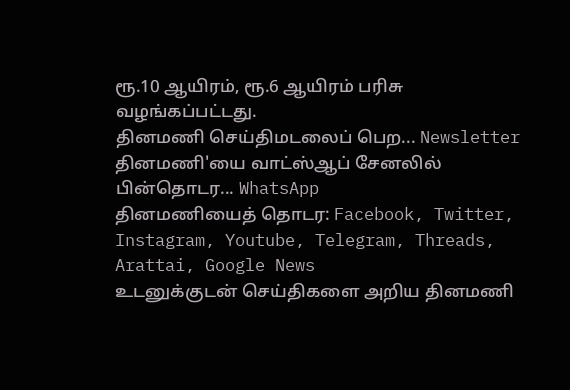ரூ.10 ஆயிரம், ரூ.6 ஆயிரம் பரிசு வழங்கப்பட்டது.
தினமணி செய்திமடலைப் பெற... Newsletter
தினமணி'யை வாட்ஸ்ஆப் சேனலில் பின்தொடர... WhatsApp
தினமணியைத் தொடர: Facebook, Twitter, Instagram, Youtube, Telegram, Threads, Arattai, Google News
உடனுக்குடன் செய்திகளை அறிய தினமணி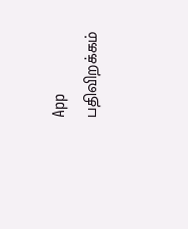App பதிவிறக்கம்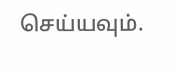செய்யவும்.